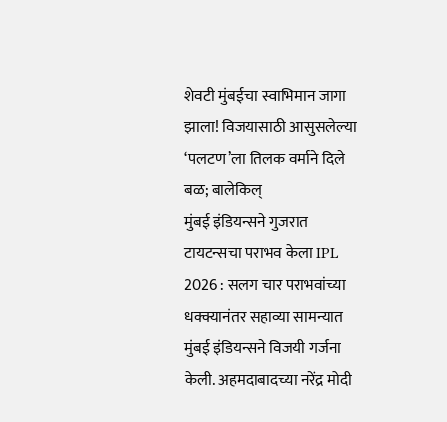शेवटी मुंबईचा स्वाभिमान जागा झाला! विजयासाठी आसुसलेल्या ‘पलटण’ला तिलक वर्माने दिले बळ; बालेकिल्
मुंबई इंडियन्सने गुजरात टायटन्सचा पराभव केला IPL 2026 : सलग चार पराभवांच्या धक्क्यानंतर सहाव्या सामन्यात मुंबई इंडियन्सने विजयी गर्जना केली. अहमदाबादच्या नरेंद्र मोदी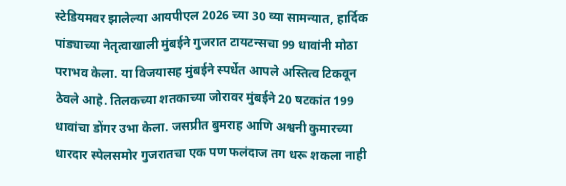स्टेडियमवर झालेल्या आयपीएल 2026 च्या 30 व्या सामन्यात, हार्दिक पांड्याच्या नेतृत्वाखाली मुंबईने गुजरात टायटन्सचा 99 धावांनी मोठा पराभव केला. या विजयासह मुंबईने स्पर्धेत आपले अस्तित्व टिकवून ठेवले आहे. तिलकच्या शतकाच्या जोरावर मुंबईने 20 षटकांत 199 धावांचा डोंगर उभा केला. जसप्रीत बुमराह आणि अश्वनी कुमारच्या धारदार स्पेलसमोर गुजरातचा एक पण फलंदाज तग धरू शकला नाही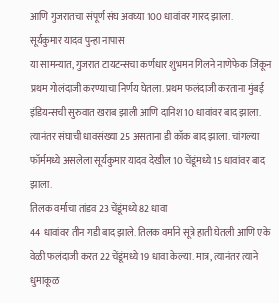आणि गुजरातचा संपूर्ण संघ अवघ्या 100 धावांवर गारद झाला.
सूर्यकुमार यादव पुन्हा नापास
या सामन्यात, गुजरात टायटन्सचा कर्णधार शुभमन गिलने नाणेफेक जिंकून प्रथम गोलंदाजी करण्याचा निर्णय घेतला. प्रथम फलंदाजी करताना मुंबई इंडियन्सची सुरुवात खराब झाली आणि दानिश 10 धावांवर बाद झाला. त्यानंतर संघाची धावसंख्या 25 असताना डी कॉक बाद झाला. चांगल्या फॉर्ममध्ये असलेला सूर्यकुमार यादव देखील 10 चेंडूंमध्ये 15 धावांवर बाद झाला.
तिलक वर्माचा तांडव 23 चेंडूंमध्ये 82 धावा
44 धावांवर तीन गडी बाद झाले. तिलक वर्माने सूत्रे हाती घेतली आणि एके वेळी फलंदाजी करत 22 चेंडूंमध्ये 19 धावा केल्या. मात्र, त्यानंतर त्याने धुमाकूळ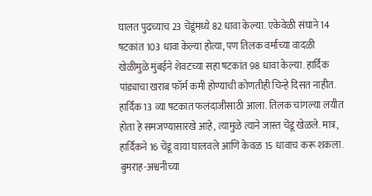घालत पुढच्याच 23 चेंडूंमध्ये 82 धावा केल्या. एकेवेळी संघाने 14 षटकांत 103 धावा केल्या होत्या, पण तिलक वर्माच्या वादळी खेळीमुळे मुंबईने शेवटच्या सहा षटकांत 98 धावा केल्या. हार्दिक पांड्याचा खराब फॉर्म कमी होण्याची कोणतीही चिन्हे दिसत नाहीत. हार्दिक 13 व्या षटकात फलंदाजीसाठी आला. तिलक चांगल्या लयीत होता हे समजण्यासारखे आहे, त्यामुळे त्याने जास्त चेंडू खेळले. मात्र, हार्दिकने 16 चेंडू वाया घालवले आणि केवळ 15 धावाच करू शकला.
बुमराह-अश्वनीच्या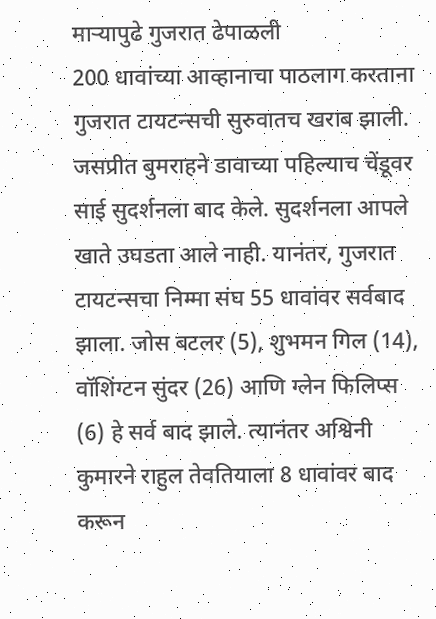माऱ्यापुढे गुजरात ढेपाळली
200 धावांच्या आव्हानाचा पाठलाग करताना गुजरात टायटन्सची सुरुवातच खराब झाली. जसप्रीत बुमराहने डावाच्या पहिल्याच चेंडूवर साई सुदर्शनला बाद केले. सुदर्शनला आपले खाते उघडता आले नाही. यानंतर, गुजरात टायटन्सचा निम्मा संघ 55 धावांवर सर्वबाद झाला. जोस बटलर (5), शुभमन गिल (14), वॉशिंग्टन सुंदर (26) आणि ग्लेन फिलिप्स (6) हे सर्व बाद झाले. त्यानंतर अश्विनी कुमारने राहुल तेवतियाला 8 धावांवर बाद करून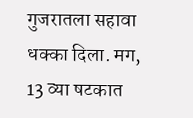गुजरातला सहावा धक्का दिला. मग, 13 व्या षटकात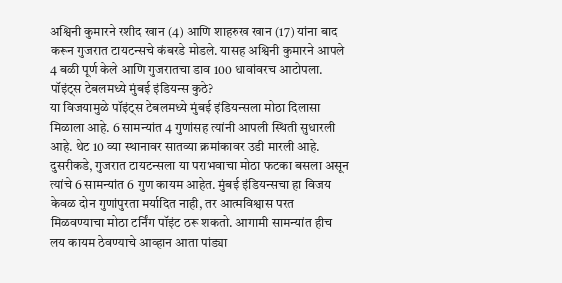अश्विनी कुमारने रशीद खान (4) आणि शाहरुख खान (17) यांना बाद करून गुजरात टायटन्सचे कंबरडे मोडले. यासह अश्विनी कुमारने आपले 4 बळी पूर्ण केले आणि गुजरातचा डाव 100 धावांवरच आटोपला.
पॉइंट्स टेबलमध्ये मुंबई इंडियन्स कुठे?
या विजयामुळे पॉइंट्स टेबलमध्ये मुंबई इंडियन्सला मोठा दिलासा मिळाला आहे. 6 सामन्यांत 4 गुणांसह त्यांनी आपली स्थिती सुधारली आहे. थेट 10 व्या स्थानावर सातव्या क्रमांकावर उडी मारली आहे. दुसरीकडे, गुजरात टायटन्सला या पराभवाचा मोठा फटका बसला असून त्यांचे 6 सामन्यांत 6 गुण कायम आहेत. मुंबई इंडियन्सचा हा विजय केवळ दोन गुणांपुरता मर्यादित नाही, तर आत्मविश्वास परत मिळवण्याचा मोठा टर्निंग पॉइंट ठरू शकतो. आगामी सामन्यांत हीच लय कायम ठेवण्याचे आव्हान आता पांड्या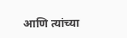आणि त्यांच्या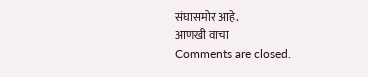संघासमोर आहे.
आणखी वाचा
Comments are closed.